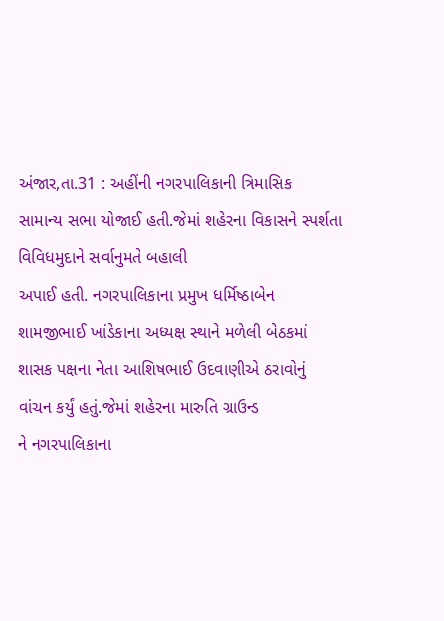અંજાર,તા.31 : અહીંની નગરપાલિકાની ત્રિમાસિક
સામાન્ય સભા યોજાઈ હતી.જેમાં શહેરના વિકાસને સ્પર્શતા વિવિધમુદાને સર્વાનુમતે બહાલી
અપાઈ હતી. નગરપાલિકાના પ્રમુખ ધર્મિષ્ઠાબેન
શામજીભાઈ ખાંડેકાના અધ્યક્ષ સ્થાને મળેલી બેઠકમાં
શાસક પક્ષના નેતા આશિષભાઈ ઉદવાણીએ ઠરાવોનું
વાંચન કર્યું હતું.જેમાં શહેરના મારુતિ ગ્રાઉન્ડ
ને નગરપાલિકાના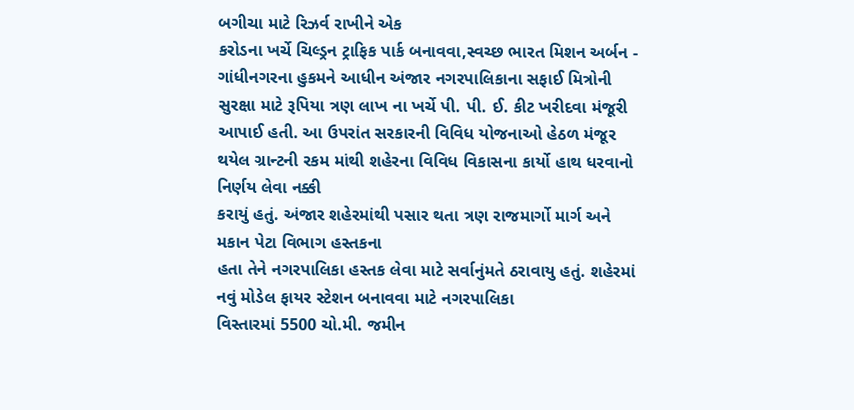બગીચા માટે રિઝર્વ રાખીને એક
કરોડના ખર્ચે ચિલ્ડ્રન ટ્રાફિક પાર્ક બનાવવા,સ્વચ્છ ભારત મિશન અર્બન - ગાંધીનગરના હુકમને આધીન અંજાર નગરપાલિકાના સફાઈ મિત્રોની
સુરક્ષા માટે રૂપિયા ત્રણ લાખ ના ખર્ચે પી. પી. ઈ. કીટ ખરીદવા મંજૂરી આપાઈ હતી. આ ઉપરાંત સરકારની વિવિધ યોજનાઓ હેઠળ મંજૂર
થયેલ ગ્રાન્ટની રકમ માંથી શહેરના વિવિધ વિકાસના કાર્યો હાથ ધરવાનો નિર્ણય લેવા નક્કી
કરાયું હતું. અંજાર શહેરમાંથી પસાર થતા ત્રણ રાજમાર્ગો માર્ગ અને મકાન પેટા વિભાગ હસ્તકના
હતા તેને નગરપાલિકા હસ્તક લેવા માટે સર્વાનુંમતે ઠરાવાયુ હતું. શહેરમાં નવું મોડેલ ફાયર સ્ટેશન બનાવવા માટે નગરપાલિકા
વિસ્તારમાં 5500 ચો.મી. જમીન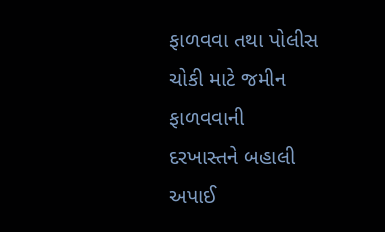ફાળવવા તથા પોલીસ ચોકી માટે જમીન ફાળવવાની
દરખાસ્તને બહાલી અપાઈ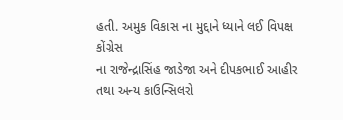હતી. અમુક વિકાસ ના મુદ્દાને ધ્યાને લઈ વિપક્ષ કોંગ્રેસ
ના રાજેન્દ્રાસિંહ જાડેજા અને દીપકભાઈ આહીર તથા અન્ય કાઉન્સિલરો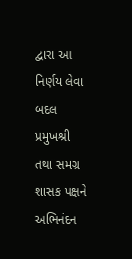દ્વારા આ નિર્ણય લેવા
બદલ પ્રમુખશ્રી તથા સમગ્ર શાસક પક્ષને અભિનંદન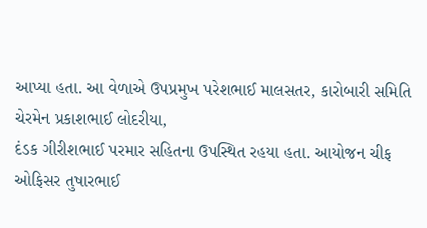આપ્યા હતા. આ વેળાએ ઉપપ્રમુખ પરેશભાઈ માલસતર, કારોબારી સમિતિ ચેરમેન પ્રકાશભાઈ લોદરીયા,
દંડક ગીરીશભાઈ પરમાર સહિતના ઉપસ્થિત રહયા હતા. આયોજન ચીફ ઓફિસર તુષારભાઈ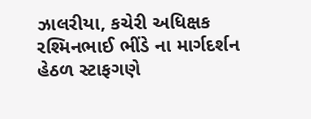ઝાલરીયા, કચેરી અધિક્ષક રશ્મિનભાઈ ભીંડે ના માર્ગદર્શન હેઠળ સ્ટાફગણે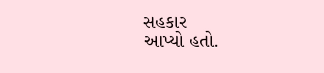સહકાર
આપ્યો હતો.